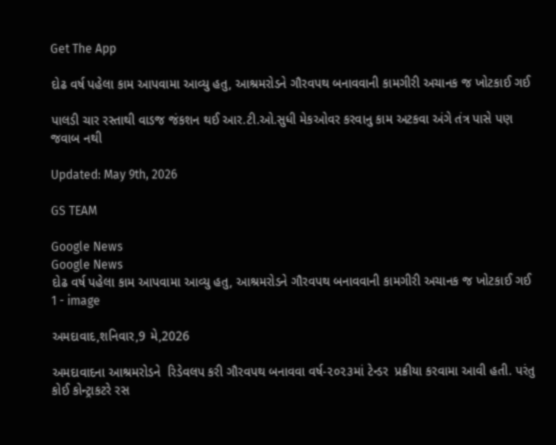Get The App

દોઢ વર્ષ પહેલા કામ આપવામા આવ્યુ હતુ, આશ્રમરોડને ગૌરવપથ બનાવવાની કામગીરી અચાનક જ ખોટકાઈ ગઈ

પાલડી ચાર રસ્તાથી વાડજ જંકશન થઈ આર.ટી.ઓ.સુધી મેકઓવર કરવાનુ કામ અટકવા અંગે તંત્ર પાસે પણ જવાબ નથી

Updated: May 9th, 2026

GS TEAM

Google News
Google News
દોઢ વર્ષ પહેલા કામ આપવામા આવ્યુ હતુ, આશ્રમરોડને ગૌરવપથ બનાવવાની કામગીરી અચાનક જ ખોટકાઈ ગઈ 1 - image

અમદાવાદ,શનિવાર,9 મે,2026

અમદાવાદના આશ્રમરોડને  રિડેવલપ કરી ગૌરવપથ બનાવવા વર્ષ-૨૦૨૩માં ટેન્ડર  પ્રક્રીયા કરવામા આવી હતી. પરંતુ કોઈ કોન્ટ્રાકટરે રસ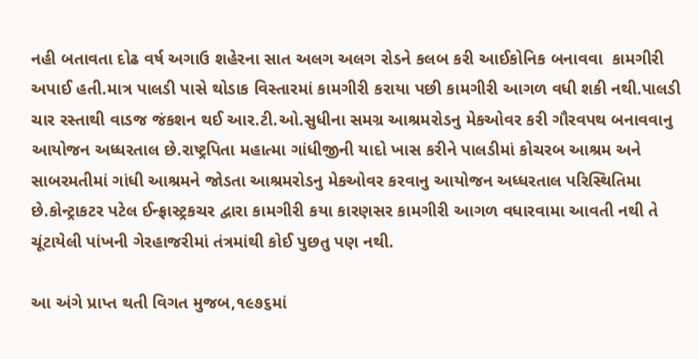નહી બતાવતા દોઢ વર્ષ અગાઉ શહેરના સાત અલગ અલગ રોડને કલબ કરી આઈકોનિક બનાવવા  કામગીરી અપાઈ હતી.માત્ર પાલડી પાસે થોડાક વિસ્તારમાં કામગીરી કરાયા પછી કામગીરી આગળ વધી શકી નથી.પાલડી ચાર રસ્તાથી વાડજ જંકશન થઈ આર.ટી.ઓ.સુધીના સમગ્ર આશ્રમરોડનુ મેકઓવર કરી ગૌરવપથ બનાવવાનુ આયોજન અધ્ધરતાલ છે.રાષ્ટ્રપિતા મહાત્મા ગાંધીજીની યાદો ખાસ કરીને પાલડીમાં કોચરબ આશ્રમ અને સાબરમતીમાં ગાંધી આશ્રમને જોડતા આશ્રમરોડનુ મેકઓવર કરવાનુ આયોજન અધ્ધરતાલ પરિસ્થિતિમા છે.કોન્ટ્રાકટર પટેલ ઈન્ફ્રાસ્ટ્રકચર દ્વારા કામગીરી કયા કારણસર કામગીરી આગળ વધારવામા આવતી નથી તે ચૂંટાયેલી પાંખની ગેરહાજરીમાં તંત્રમાંથી કોઈ પુછતુ પણ નથી.

આ અંગે પ્રાપ્ત થતી વિગત મુજબ,૧૯૭૬માં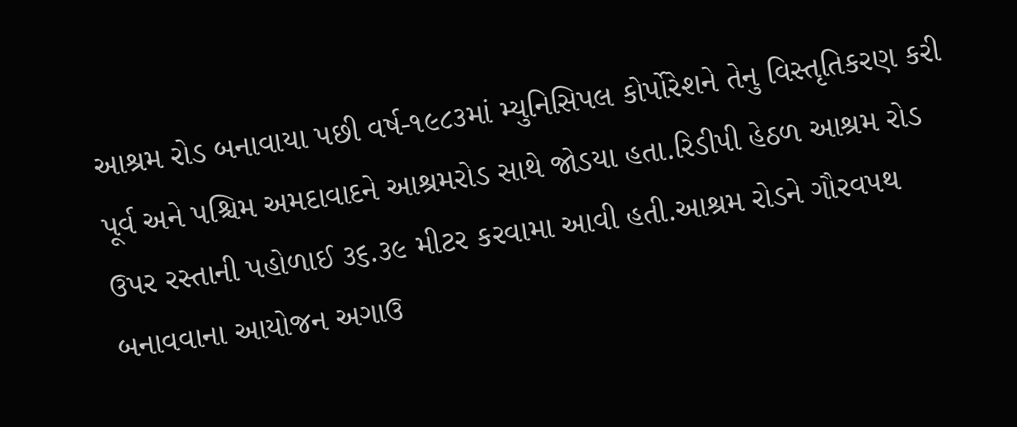આશ્રમ રોડ બનાવાયા પછી વર્ષ-૧૯૮૩માં મ્યુનિસિપલ કોર્પોરેશને તેનુ વિસ્તૃતિકરણ કરી પૂર્વ અને પશ્ચિમ અમદાવાદને આશ્રમરોડ સાથે જોડયા હતા.રિડીપી હેઠળ આશ્રમ રોડ ઉપર રસ્તાની પહોળાઈ ૩૬.૩૯ મીટર કરવામા આવી હતી.આશ્રમ રોડને ગૌરવપથ બનાવવાના આયોજન અગાઉ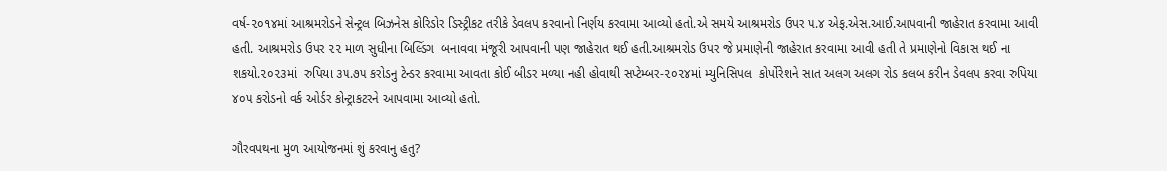વર્ષ-૨૦૧૪માં આશ્રમરોડને સેન્ટ્રલ બિઝનેસ કોરિડોર ડિસ્ટ્રીકટ તરીકે ડેવલપ કરવાનો નિર્ણય કરવામા આવ્યો હતો.એ સમયે આશ્રમરોડ ઉપર ૫.૪ એફ.એસ.આઈ.આપવાની જાહેરાત કરવામા આવી હતી. આશ્રમરોડ ઉપર ૨૨ માળ સુધીના બિલ્ડિંગ  બનાવવા મંજૂરી આપવાની પણ જાહેરાત થઈ હતી.આશ્રમરોડ ઉપર જે પ્રમાણેની જાહેરાત કરવામા આવી હતી તે પ્રમાણેનો વિકાસ થઈ ના શકયો.૨૦૨૩માં  રુપિયા ૩૫.૭૫ કરોડનુ ટેન્ડર કરવામા આવતા કોઈ બીડર મળ્યા નહી હોવાથી સપ્ટેમ્બર-૨૦૨૪માં મ્યુનિસિપલ  કોર્પોરેશને સાત અલગ અલગ રોડ કલબ કરીન ડેવલપ કરવા રુપિયા ૪૦૫ કરોડનો વર્ક ઓર્ડર કોન્ટ્રાકટરને આપવામા આવ્યો હતો.

ગૌરવપથના મુળ આયોજનમાં શું કરવાનુ હતુ?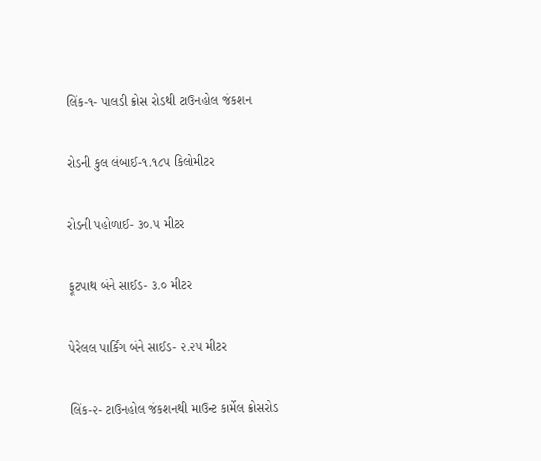લિંક-૧- પાલડી ક્રોસ રોડથી ટાઉનહોલ જંકશન

રોડની કુલ લંબાઈ-૧.૧૮૫ કિલોમીટર

રોડની પહોળાઈ- ૩૦.૫ મીટર

ફૂટપાથ બંને સાઈડ- ૩.૦ મીટર

પેરેલલ પાર્કિંગ બંને સાઈડ- ૨.૨૫ મીટર

લિંક-૨- ટાઉનહોલ જંકશનથી માઉન્ટ કાર્મેલ ક્રોસરોડ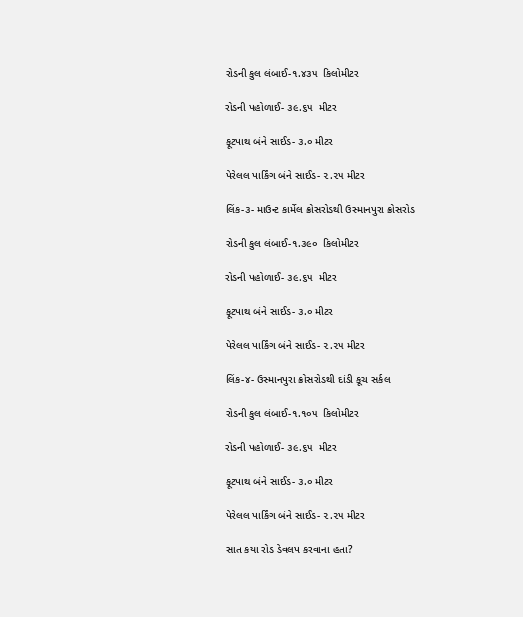રોડની કુલ લંબાઈ-૧.૪૩૫  કિલોમીટર

રોડની પહોળાઈ- ૩૯.૬૫  મીટર

ફૂટપાથ બંને સાઈડ- ૩.૦ મીટર

પેરેલલ પાર્કિંગ બંને સાઈડ- ૨.૨૫ મીટર

લિંક-૩- માઉન્ટ કાર્મેલ ક્રોસરોડથી ઉસ્માનપુરા ક્રોસરોડ

રોડની કુલ લંબાઈ-૧.૩૯૦  કિલોમીટર

રોડની પહોળાઈ- ૩૯.૬૫  મીટર

ફૂટપાથ બંને સાઈડ- ૩.૦ મીટર

પેરેલલ પાર્કિંગ બંને સાઈડ- ૨.૨૫ મીટર

લિંક-૪- ઉસ્માનપુરા ક્રોસરોડથી દાંડી કૂચ સર્કલ

રોડની કુલ લંબાઈ-૧.૧૦૫  કિલોમીટર

રોડની પહોળાઈ- ૩૯.૬૫  મીટર

ફૂટપાથ બંને સાઈડ- ૩.૦ મીટર

પેરેલલ પાર્કિંગ બંને સાઈડ- ૨.૨૫ મીટર

સાત કયા રોડ ડેવલપ કરવાના હતા?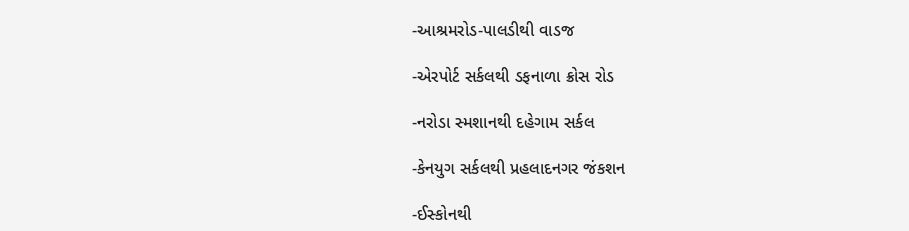-આશ્રમરોડ-પાલડીથી વાડજ

-એરપોર્ટ સર્કલથી ડફનાળા ક્રોસ રોડ

-નરોડા સ્મશાનથી દહેગામ સર્કલ

-કેનયુગ સર્કલથી પ્રહલાદનગર જંકશન

-ઈસ્કોનથી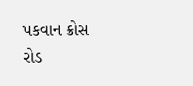પકવાન ક્રોસ રોડ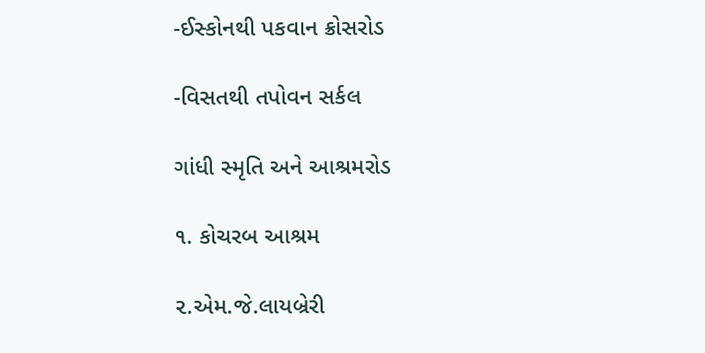-ઈસ્કોનથી પકવાન ક્રોસરોડ

-વિસતથી તપોવન સર્કલ

ગાંધી સ્મૃતિ અને આશ્રમરોડ

૧. કોચરબ આશ્રમ

૨.એમ.જે.લાયબ્રેરી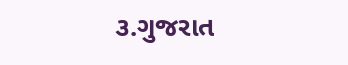૩.ગુજરાત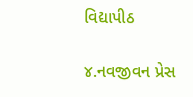વિદ્યાપીઠ

૪.નવજીવન પ્રેસ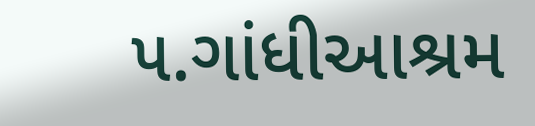૫.ગાંધીઆશ્રમ